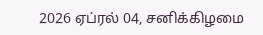2026 ஏப்ரல் 04, சனிக்கிழமை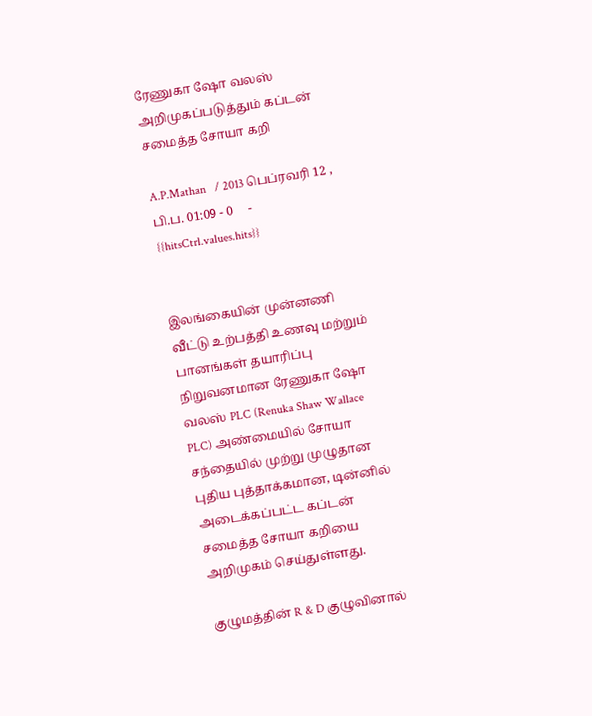ரேணுகா ஷோ வலஸ் அறிமுகப்படுத்தும் கப்டன் சமைத்த சோயா கறி

A.P.Mathan   / 2013 பெப்ரவரி 12 , பி.ப. 01:09 - 0     - {{hitsCtrl.values.hits}}


இலங்கையின் முன்னணி வீட்டு உற்பத்தி உணவு மற்றும் பானங்கள் தயாரிப்பு நிறுவனமான ரேணுகா ஷோ வலஸ் PLC (Renuka Shaw Wallace PLC) அண்மையில் சோயா சந்தையில் முற்று முழுதான புதிய புத்தாக்கமான, டின்னில் அடைக்கப்பட்ட கப்டன் சமைத்த சோயா கறியை அறிமுகம் செய்துள்ளது.

குழுமத்தின் R & D குழுவினால்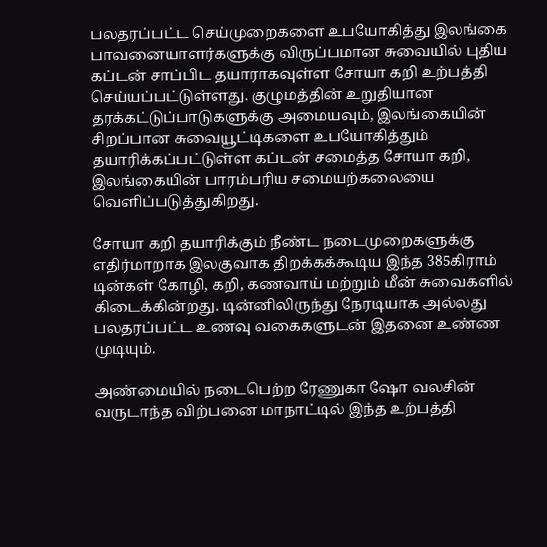பலதரப்பட்ட செய்முறைகளை உபயோகித்து இலங்கை பாவனையாளர்களுக்கு விருப்பமான சுவையில் புதிய கப்டன் சாப்பிட தயாராகவுள்ள சோயா கறி உற்பத்தி செய்யப்பட்டுள்ளது. குழுமத்தின் உறுதியான தரக்கட்டுப்பாடுகளுக்கு அமையவும், இலங்கையின் சிறப்பான சுவையூட்டிகளை உபயோகித்தும் தயாரிக்கப்பட்டுள்ள கப்டன் சமைத்த சோயா கறி, இலங்கையின் பாரம்பரிய சமையற்கலையை வெளிப்படுத்துகிறது.

சோயா கறி தயாரிக்கும் நீண்ட நடைமுறைகளுக்கு எதிர்மாறாக இலகுவாக திறக்கக்கூடிய இந்த 385கிராம் டின்கள் கோழி, கறி, கணவாய் மற்றும் மீன் சுவைகளில் கிடைக்கின்றது. டின்னிலிருந்து நேரடியாக அல்லது பலதரப்பட்ட உணவு வகைகளுடன் இதனை உண்ண முடியும்.

அண்மையில் நடைபெற்ற ரேணுகா ஷோ வலசின் வருடாந்த விற்பனை மாநாட்டில் இந்த உற்பத்தி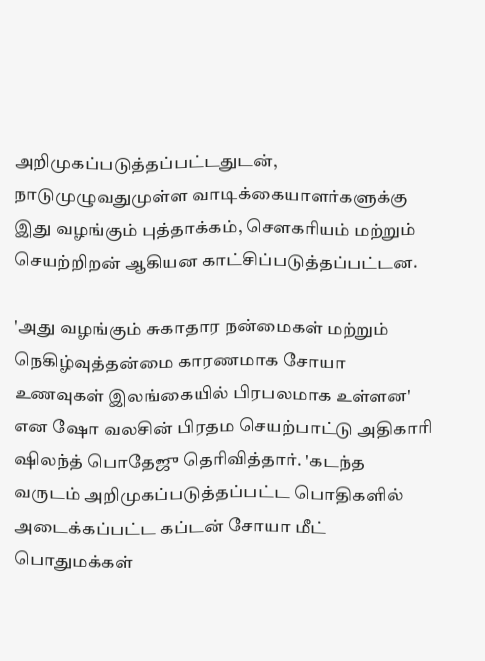அறிமுகப்படுத்தப்பட்டதுடன், நாடுமுழுவதுமுள்ள வாடிக்கையாளர்களுக்கு இது வழங்கும் புத்தாக்கம், சௌகரியம் மற்றும் செயற்றிறன் ஆகியன காட்சிப்படுத்தப்பட்டன.

'அது வழங்கும் சுகாதார நன்மைகள் மற்றும் நெகிழ்வுத்தன்மை காரணமாக சோயா உணவுகள் இலங்கையில் பிரபலமாக உள்ளன' என ஷோ வலசின் பிரதம செயற்பாட்டு அதிகாரி ஷிலந்த் பொதேஜு தெரிவித்தார். 'கடந்த வருடம் அறிமுகப்படுத்தப்பட்ட பொதிகளில் அடைக்கப்பட்ட கப்டன் சோயா மீட் பொதுமக்கள்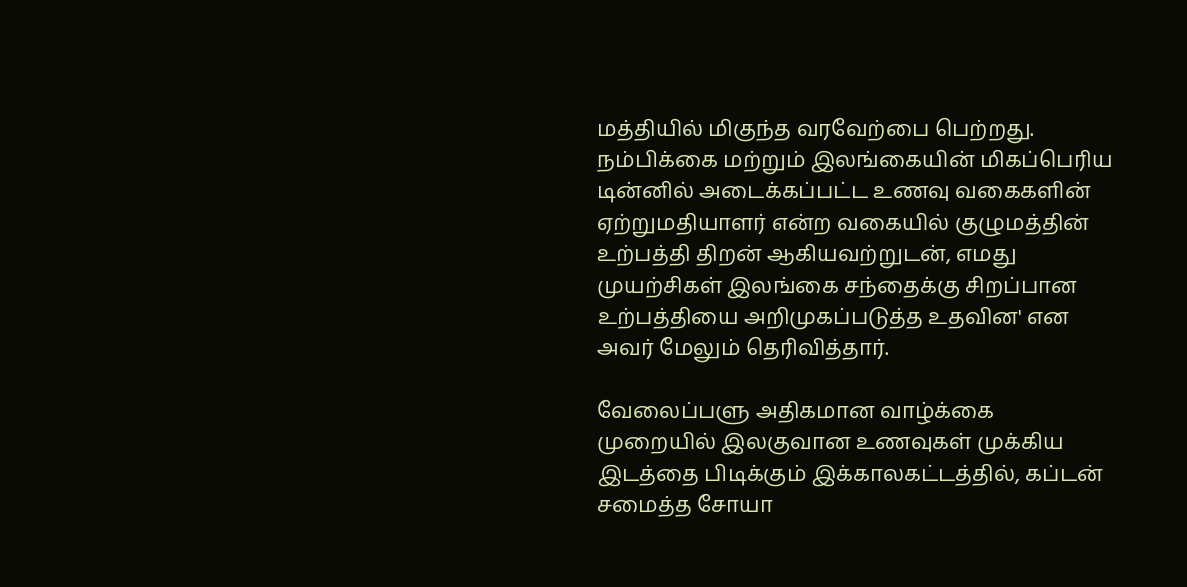மத்தியில் மிகுந்த வரவேற்பை பெற்றது. நம்பிக்கை மற்றும் இலங்கையின் மிகப்பெரிய டின்னில் அடைக்கப்பட்ட உணவு வகைகளின் ஏற்றுமதியாளர் என்ற வகையில் குழுமத்தின் உற்பத்தி திறன் ஆகியவற்றுடன், எமது முயற்சிகள் இலங்கை சந்தைக்கு சிறப்பான உற்பத்தியை அறிமுகப்படுத்த உதவின' என அவர் மேலும் தெரிவித்தார்.

வேலைப்பளு அதிகமான வாழ்க்கை முறையில் இலகுவான உணவுகள் முக்கிய இடத்தை பிடிக்கும் இக்காலகட்டத்தில், கப்டன் சமைத்த சோயா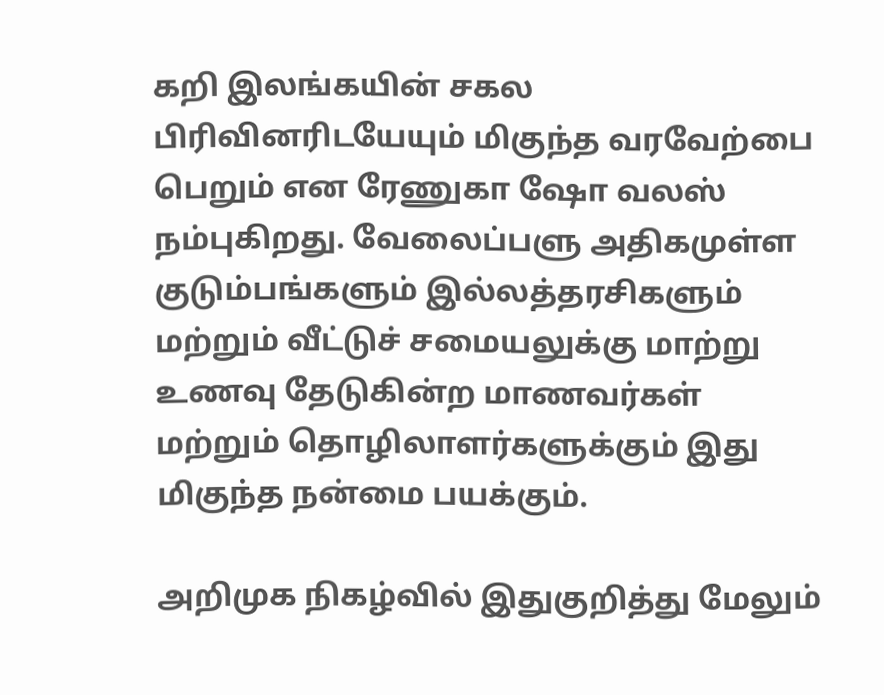கறி இலங்கயின் சகல பிரிவினரிடயேயும் மிகுந்த வரவேற்பை பெறும் என ரேணுகா ஷோ வலஸ் நம்புகிறது. வேலைப்பளு அதிகமுள்ள குடும்பங்களும் இல்லத்தரசிகளும் மற்றும் வீட்டுச் சமையலுக்கு மாற்று உணவு தேடுகின்ற மாணவர்கள் மற்றும் தொழிலாளர்களுக்கும் இது மிகுந்த நன்மை பயக்கும்.

அறிமுக நிகழ்வில் இதுகுறித்து மேலும்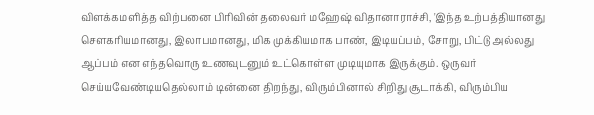விளக்கமளித்த விற்பனை பிரிவின் தலைவர் மஹேஷ் விதானாராச்சி, 'இந்த உற்பத்தியானது சௌகரியமானது, இலாபமானது, மிக முக்கியமாக பாண், இடியப்பம், சோறு, பிட்டு அல்லது ஆப்பம் என எந்தவொரு உணவுடனும் உட்கொள்ள முடியுமாக இருக்கும். ஒருவர் செய்யவேண்டியதெல்லாம் டின்னை திறந்து, விரும்பினால் சிறிது சூடாக்கி, விரும்பிய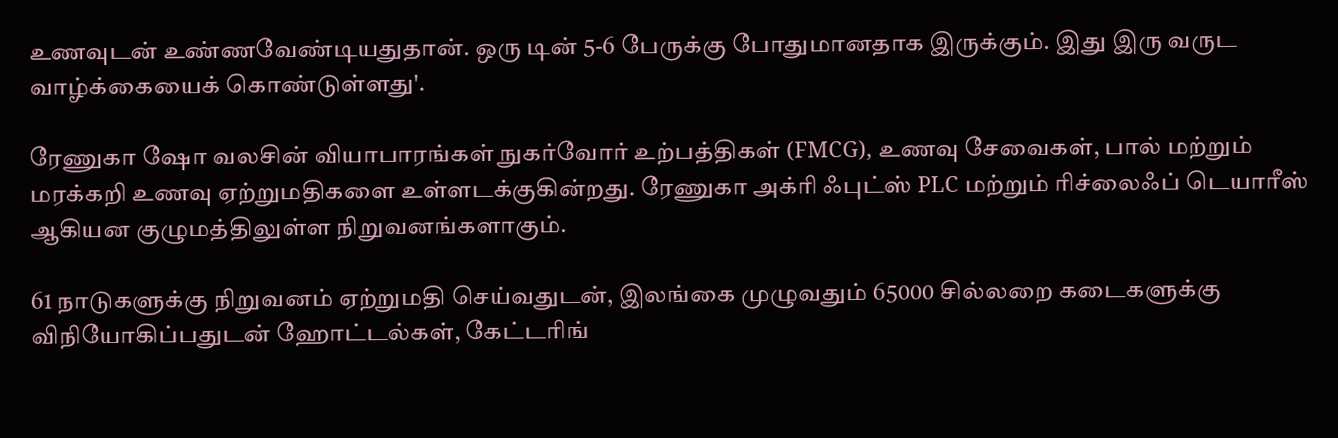உணவுடன் உண்ணவேண்டியதுதான். ஒரு டின் 5-6 பேருக்கு போதுமானதாக இருக்கும். இது இரு வருட வாழ்க்கையைக் கொண்டுள்ளது'.

ரேணுகா ஷோ வலசின் வியாபாரங்கள் நுகர்வோர் உற்பத்திகள் (FMCG), உணவு சேவைகள், பால் மற்றும் மரக்கறி உணவு ஏற்றுமதிகளை உள்ளடக்குகின்றது. ரேணுகா அக்ரி ஃபுட்ஸ் PLC மற்றும் ரிச்லைஃப் டெயாரீஸ் ஆகியன குழுமத்திலுள்ள நிறுவனங்களாகும்.

61 நாடுகளுக்கு நிறுவனம் ஏற்றுமதி செய்வதுடன், இலங்கை முழுவதும் 65000 சில்லறை கடைகளுக்கு விநியோகிப்பதுடன் ஹோட்டல்கள், கேட்டரிங்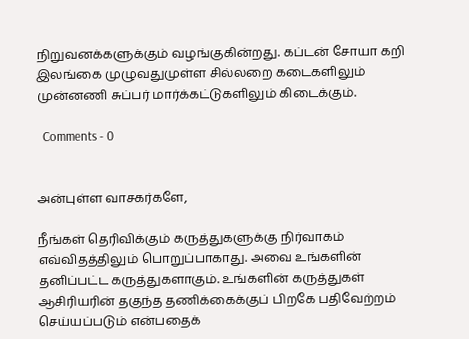நிறுவனக்களுக்கும் வழங்குகின்றது. கப்டன் சோயா கறி இலங்கை முழுவதுமுள்ள சில்லறை கடைகளிலும் முன்னணி சுப்பர் மார்க்கட்டுகளிலும் கிடைக்கும்.

  Comments - 0


அன்புள்ள வாசகர்களே,

நீங்கள் தெரிவிக்கும் கருத்துகளுக்கு நிர்வாகம் எவ்விதத்திலும் பொறுப்பாகாது. அவை உங்களின் தனிப்பட்ட கருத்துகளாகும். உங்களின் கருத்துகள் ஆசிரியரின் தகுந்த தணிக்கைக்குப் பிறகே பதிவேற்றம் செய்யப்படும் என்பதைக்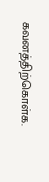கவனத்திற்கொள்க.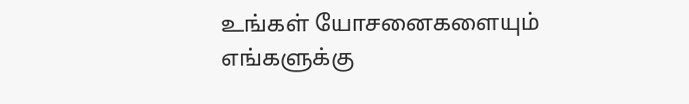உங்கள் யோசனைகளையும் எங்களுக்கு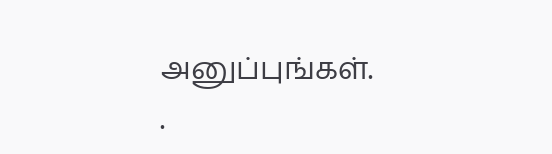அனுப்புங்கள். .